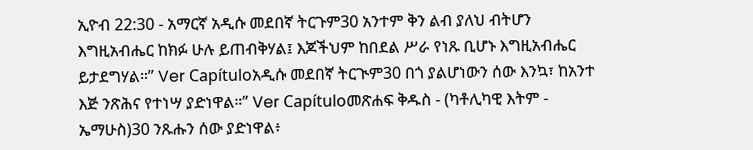ኢዮብ 22:30 - አማርኛ አዲሱ መደበኛ ትርጉም30 አንተም ቅን ልብ ያለህ ብትሆን እግዚአብሔር ከክፉ ሁሉ ይጠብቅሃል፤ እጆችህም ከበደል ሥራ የነጹ ቢሆኑ እግዚአብሔር ይታደግሃል።” Ver Capítuloአዲሱ መደበኛ ትርጒም30 በጎ ያልሆነውን ሰው እንኳ፣ ከአንተ እጅ ንጽሕና የተነሣ ያድነዋል።” Ver Capítuloመጽሐፍ ቅዱስ - (ካቶሊካዊ እትም - ኤማሁስ)30 ንጹሑን ሰው ያድነዋል፥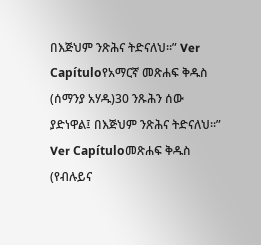በእጅህም ንጽሕና ትድናለህ።” Ver Capítuloየአማርኛ መጽሐፍ ቅዱስ (ሰማንያ አሃዱ)30 ንጹሕን ሰው ያድነዋል፤ በእጅህም ንጽሕና ትድናለህ።” Ver Capítuloመጽሐፍ ቅዱስ (የብሉይና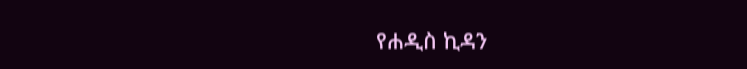የሐዲስ ኪዳን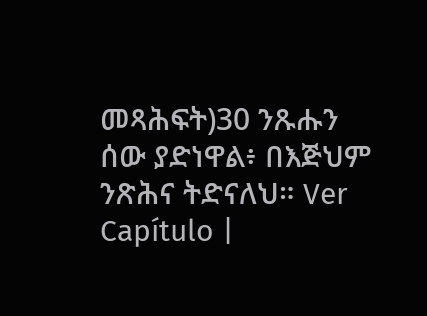መጻሕፍት)30 ንጹሑን ሰው ያድነዋል፥ በእጅህም ንጽሕና ትድናለህ። Ver Capítulo |